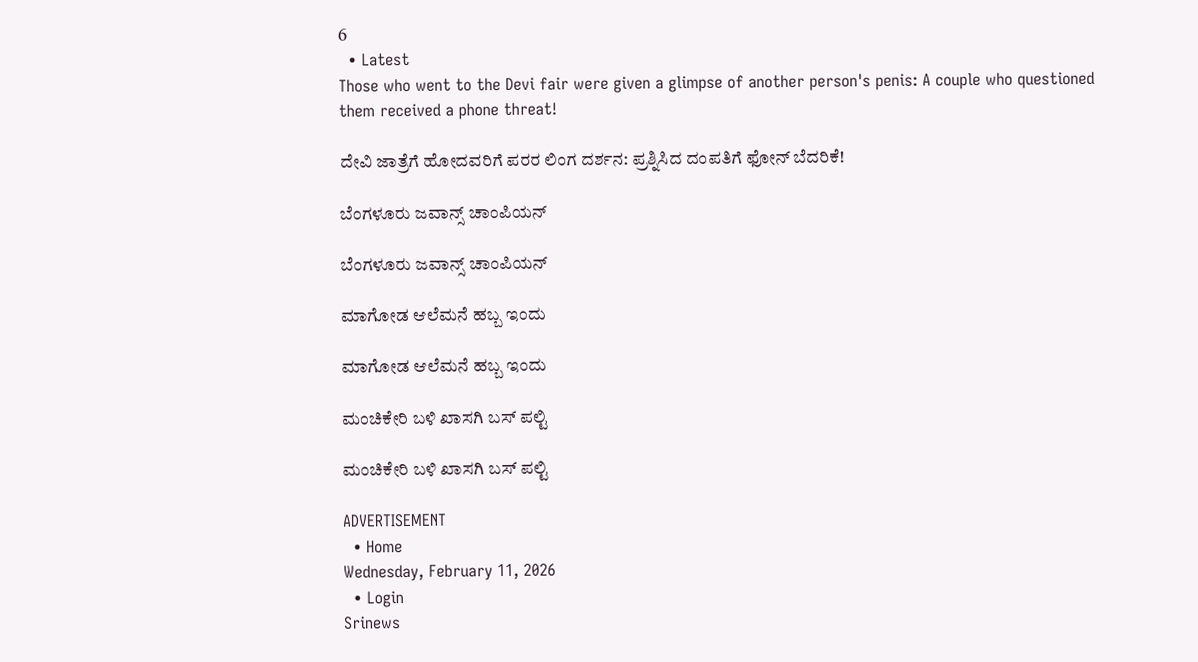6
  • Latest
Those who went to the Devi fair were given a glimpse of another person's penis: A couple who questioned them received a phone threat!

ದೇವಿ ಜಾತ್ರೆಗೆ ಹೋದವರಿಗೆ ಪರರ ಲಿಂಗ ದರ್ಶನ: ಪ್ರಶ್ನಿಸಿದ ದಂಪತಿಗೆ ಫೋನ್ ಬೆದರಿಕೆ!

ಬೆಂಗಳೂರು ಜವಾನ್ಸ್ ಚಾಂಪಿಯನ್

ಬೆಂಗಳೂರು ಜವಾನ್ಸ್ ಚಾಂಪಿಯನ್

ಮಾಗೋಡ ಆಲೆಮನೆ ಹಬ್ಬ ಇಂದು

ಮಾಗೋಡ ಆಲೆಮನೆ ಹಬ್ಬ ಇಂದು

ಮಂಚಿಕೇರಿ‌ ಬಳಿ ಖಾಸಗಿ ಬಸ್ ಪಲ್ಟಿ

ಮಂಚಿಕೇರಿ‌ ಬಳಿ ಖಾಸಗಿ ಬಸ್ ಪಲ್ಟಿ

ADVERTISEMENT
  • Home
Wednesday, February 11, 2026
  • Login
Srinews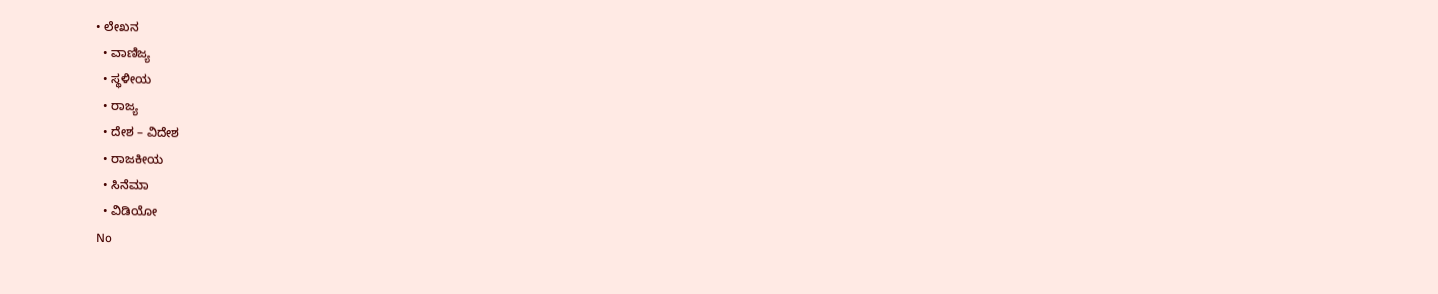• ಲೇಖನ
  • ವಾಣಿಜ್ಯ
  • ಸ್ಥಳೀಯ
  • ರಾಜ್ಯ
  • ದೇಶ – ವಿದೇಶ
  • ರಾಜಕೀಯ
  • ಸಿನೆಮಾ
  • ವಿಡಿಯೋ
No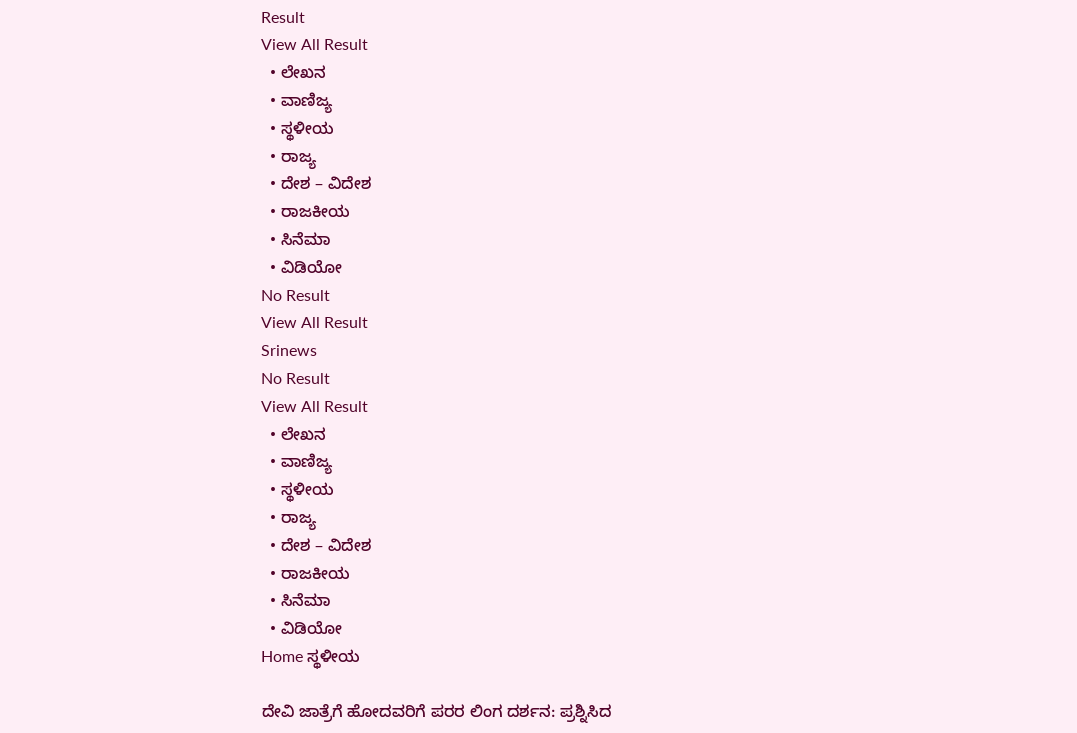Result
View All Result
  • ಲೇಖನ
  • ವಾಣಿಜ್ಯ
  • ಸ್ಥಳೀಯ
  • ರಾಜ್ಯ
  • ದೇಶ – ವಿದೇಶ
  • ರಾಜಕೀಯ
  • ಸಿನೆಮಾ
  • ವಿಡಿಯೋ
No Result
View All Result
Srinews
No Result
View All Result
  • ಲೇಖನ
  • ವಾಣಿಜ್ಯ
  • ಸ್ಥಳೀಯ
  • ರಾಜ್ಯ
  • ದೇಶ – ವಿದೇಶ
  • ರಾಜಕೀಯ
  • ಸಿನೆಮಾ
  • ವಿಡಿಯೋ
Home ಸ್ಥಳೀಯ

ದೇವಿ ಜಾತ್ರೆಗೆ ಹೋದವರಿಗೆ ಪರರ ಲಿಂಗ ದರ್ಶನ: ಪ್ರಶ್ನಿಸಿದ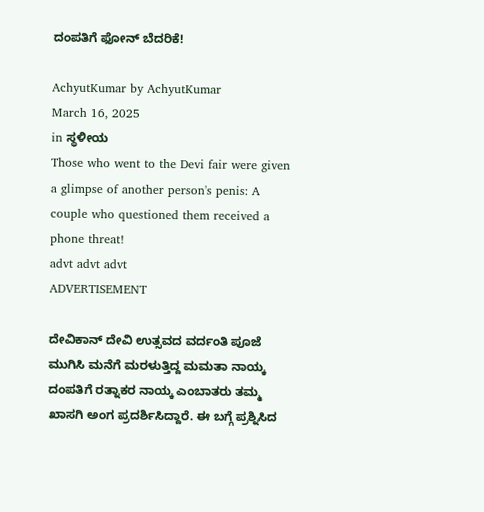ದಂಪತಿಗೆ ಫೋನ್ ಬೆದರಿಕೆ!

AchyutKumar by AchyutKumar
March 16, 2025
in ಸ್ಥಳೀಯ
Those who went to the Devi fair were given a glimpse of another person's penis: A couple who questioned them received a phone threat!
advt advt advt
ADVERTISEMENT

ದೇವಿಕಾನ್ ದೇವಿ ಉತ್ಸವದ ವರ್ದಂತಿ ಪೂಜೆ ಮುಗಿಸಿ ಮನೆಗೆ ಮರಳುತ್ತಿದ್ದ ಮಮತಾ ನಾಯ್ಕ ದಂಪತಿಗೆ ರತ್ನಾಕರ ನಾಯ್ಕ ಎಂಬಾತರು ತಮ್ಮ ಖಾಸಗಿ ಅಂಗ ಪ್ರದರ್ಶಿಸಿದ್ದಾರೆ. ಈ ಬಗ್ಗೆ ಪ್ರಶ್ನಿಸಿದ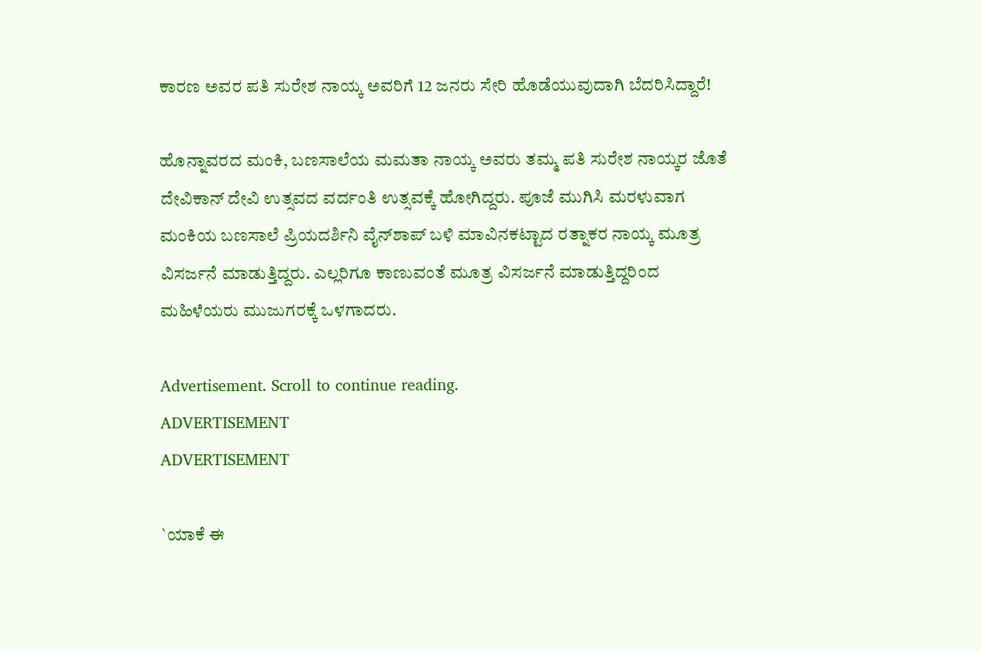ಕಾರಣ ಅವರ ಪತಿ ಸುರೇಶ ನಾಯ್ಕ ಅವರಿಗೆ 12 ಜನರು ಸೇರಿ ಹೊಡೆಯುವುದಾಗಿ ಬೆದರಿಸಿದ್ದಾರೆ!

ಹೊನ್ನಾವರದ ಮಂಕಿ, ಬಣಸಾಲೆಯ ಮಮತಾ ನಾಯ್ಕ ಅವರು ತಮ್ಮ ಪತಿ ಸುರೇಶ ನಾಯ್ಕರ ಜೊತೆ ದೇವಿಕಾನ್ ದೇವಿ ಉತ್ಸವದ ವರ್ದಂತಿ ಉತ್ಸವಕ್ಕೆ ಹೋಗಿದ್ದರು. ಪೂಜೆ ಮುಗಿಸಿ ಮರಳುವಾಗ ಮಂಕಿಯ ಬಣಸಾಲೆ ಪ್ರಿಯದರ್ಶಿನಿ ವೈನ್‌ಶಾಪ್ ಬಳಿ ಮಾವಿನಕಟ್ಟಾದ ರತ್ನಾಕರ ನಾಯ್ಕ ಮೂತ್ರ ವಿಸರ್ಜನೆ ಮಾಡುತ್ತಿದ್ದರು. ಎಲ್ಲರಿಗೂ ಕಾಣುವಂತೆ ಮೂತ್ರ ವಿಸರ್ಜನೆ ಮಾಡುತ್ತಿದ್ದರಿಂದ ಮಹಿಳೆಯರು ಮುಜುಗರಕ್ಕೆ ಒಳಗಾದರು.

Advertisement. Scroll to continue reading.
ADVERTISEMENT
ADVERTISEMENT

`ಯಾಕೆ ಈ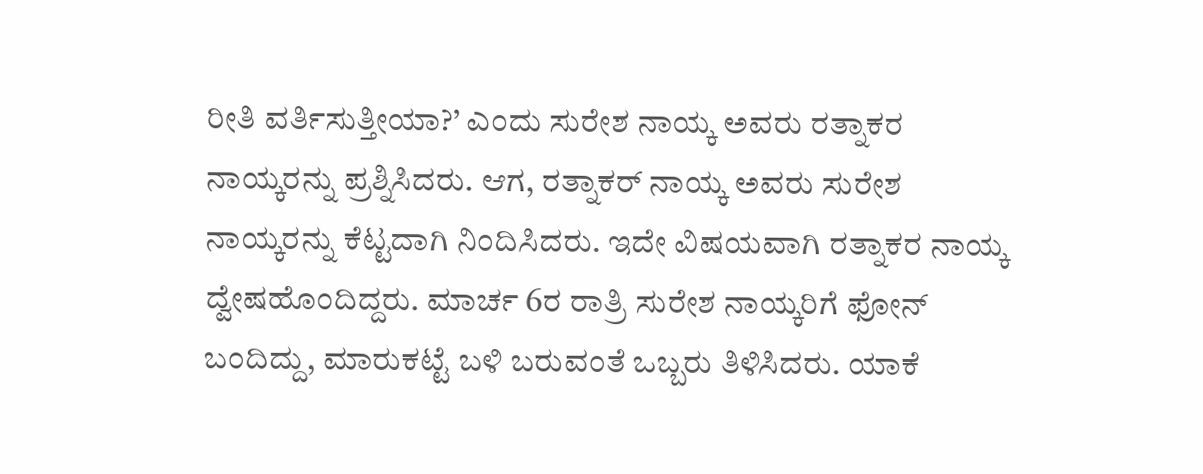ರೀತಿ ವರ್ತಿಸುತ್ತೀಯಾ?’ ಎಂದು ಸುರೇಶ ನಾಯ್ಕ ಅವರು ರತ್ನಾಕರ ನಾಯ್ಕರನ್ನು ಪ್ರಶ್ನಿಸಿದರು. ಆಗ, ರತ್ನಾಕರ್ ನಾಯ್ಕ ಅವರು ಸುರೇಶ ನಾಯ್ಕರನ್ನು ಕೆಟ್ಟದಾಗಿ ನಿಂದಿಸಿದರು. ಇದೇ ವಿಷಯವಾಗಿ ರತ್ನಾಕರ ನಾಯ್ಕ ದ್ವೇಷಹೊಂದಿದ್ದರು. ಮಾರ್ಚ 6ರ ರಾತ್ರಿ ಸುರೇಶ ನಾಯ್ಕರಿಗೆ ಫೋನ್ ಬಂದಿದ್ದು, ಮಾರುಕಟ್ಟೆ ಬಳಿ ಬರುವಂತೆ ಒಬ್ಬರು ತಿಳಿಸಿದರು. ಯಾಕೆ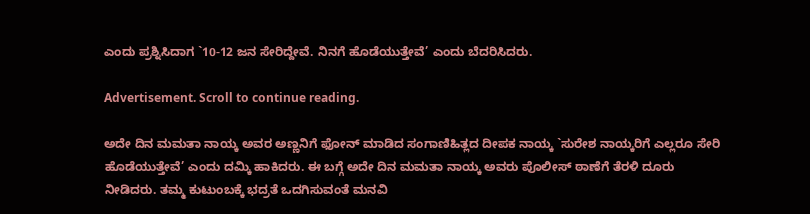ಎಂದು ಪ್ರಶ್ನಿಸಿದಾಗ `10-12 ಜನ ಸೇರಿದ್ದೇವೆ. ನಿನಗೆ ಹೊಡೆಯುತ್ತೇವೆ’ ಎಂದು ಬೆದರಿಸಿದರು.

Advertisement. Scroll to continue reading.

ಅದೇ ದಿನ ಮಮತಾ ನಾಯ್ಕ ಅವರ ಅಣ್ಣನಿಗೆ ಫೋನ್ ಮಾಡಿದ ಸಂಗಾಣಿಹಿತ್ಲದ ದೀಪಕ ನಾಯ್ಕ `ಸುರೇಶ ನಾಯ್ಕರಿಗೆ ಎಲ್ಲರೂ ಸೇರಿ ಹೊಡೆಯುತ್ತೇವೆ’ ಎಂದು ದಮ್ಕಿ ಹಾಕಿದರು. ಈ ಬಗ್ಗೆ ಅದೇ ದಿನ ಮಮತಾ ನಾಯ್ಕ ಅವರು ಪೊಲೀಸ್ ಠಾಣೆಗೆ ತೆರಳಿ ದೂರು ನೀಡಿದರು. ತಮ್ಮ ಕುಟುಂಬಕ್ಕೆ ಭದ್ರತೆ ಒದಗಿಸುವಂತೆ ಮನವಿ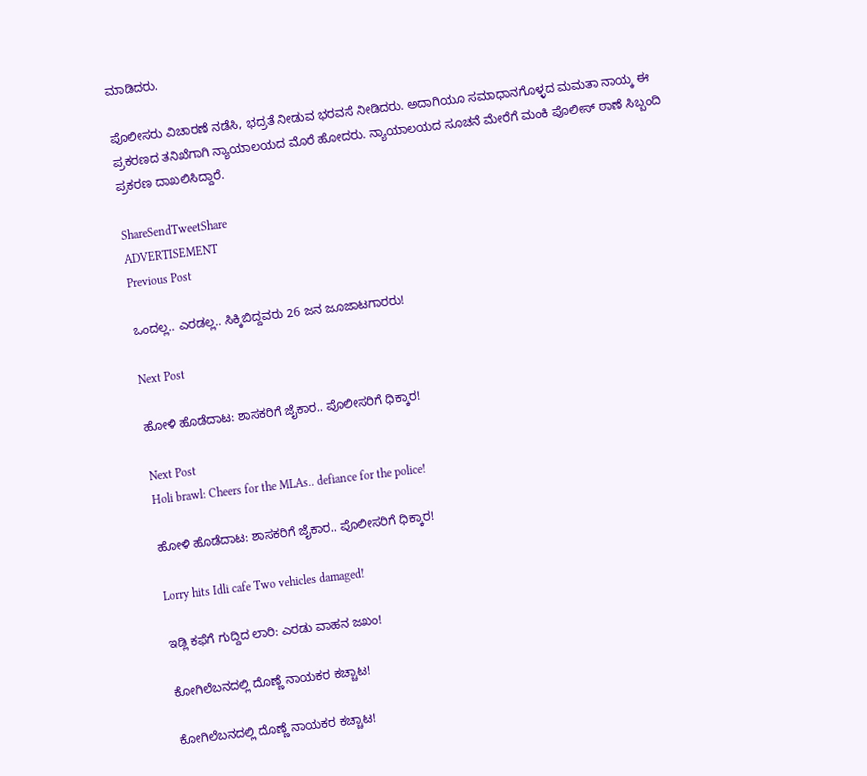ಮಾಡಿದರು.

ಪೊಲೀಸರು ವಿಚಾರಣೆ ನಡೆಸಿ, ಭದ್ರತೆ ನೀಡುವ ಭರವಸೆ ನೀಡಿದರು. ಅದಾಗಿಯೂ ಸಮಾಧಾನಗೊಳ್ಳದ ಮಮತಾ ನಾಯ್ಕ ಈ ಪ್ರಕರಣದ ತನಿಖೆಗಾಗಿ ನ್ಯಾಯಾಲಯದ ಮೊರೆ ಹೋದರು. ನ್ಯಾಯಾಲಯದ ಸೂಚನೆ ಮೇರೆಗೆ ಮಂಕಿ ಪೊಲೀಸ್ ಠಾಣೆ ಸಿಬ್ಬಂದಿ ಪ್ರಕರಣ ದಾಖಲಿಸಿದ್ದಾರೆ.

ShareSendTweetShare
ADVERTISEMENT
Previous Post

ಒಂದಲ್ಲ.. ಎರಡಲ್ಲ.. ಸಿಕ್ಕಿಬಿದ್ದವರು 26 ಜನ ಜೂಜಾಟಗಾರರು!

Next Post

ಹೋಳಿ ಹೊಡೆದಾಟ: ಶಾಸಕರಿಗೆ ಜೈಕಾರ.. ಪೊಲೀಸರಿಗೆ ಧಿಕ್ಕಾರ!

Next Post
Holi brawl: Cheers for the MLAs.. defiance for the police!

ಹೋಳಿ ಹೊಡೆದಾಟ: ಶಾಸಕರಿಗೆ ಜೈಕಾರ.. ಪೊಲೀಸರಿಗೆ ಧಿಕ್ಕಾರ!

Lorry hits Idli cafe Two vehicles damaged!

ಇಡ್ಲಿ ಕಫೆಗೆ ಗುದ್ದಿದ ಲಾರಿ: ಎರಡು ವಾಹನ ಜಖಂ!

ಕೋಗಿಲೆಬನದಲ್ಲಿ ದೊಣ್ಣೆ ನಾಯಕರ ಕಚ್ಚಾಟ!

ಕೋಗಿಲೆಬನದಲ್ಲಿ ದೊಣ್ಣೆ ನಾಯಕರ ಕಚ್ಚಾಟ!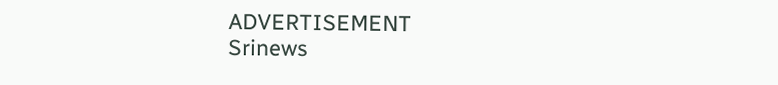ADVERTISEMENT
Srinews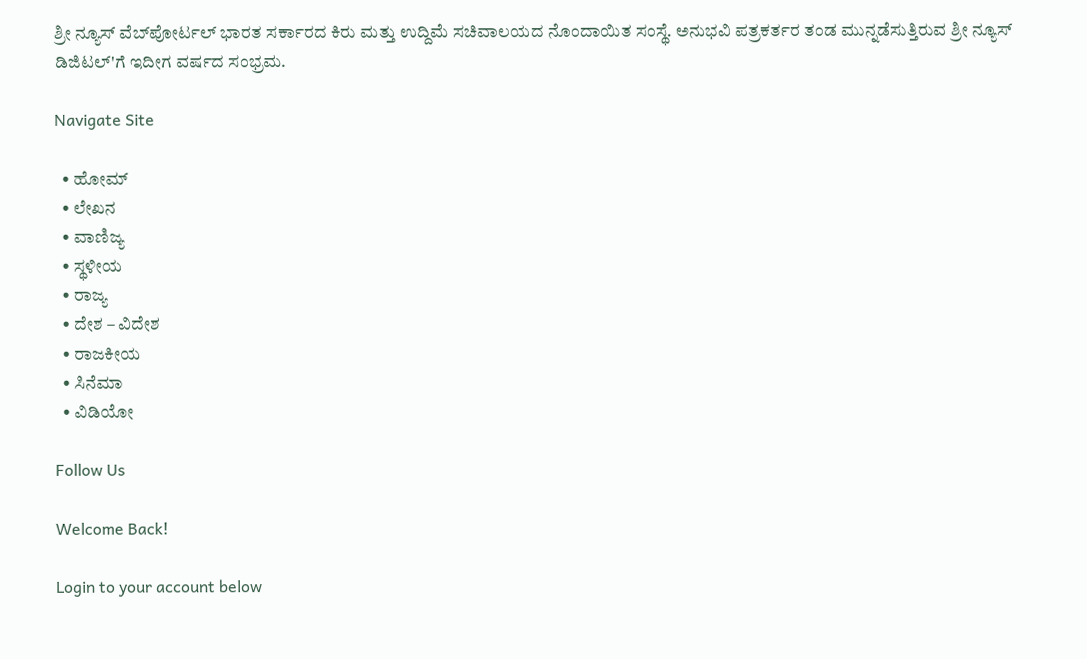ಶ್ರೀ ನ್ಯೂಸ್ ವೆಬ್‌ಪೋರ್ಟಲ್ ಭಾರತ ಸರ್ಕಾರದ ಕಿರು ಮತ್ತು ಉದ್ದಿಮೆ ಸಚಿವಾಲಯದ ನೊಂದಾಯಿತ ಸಂಸ್ಥೆ. ಅನುಭವಿ ಪತ್ರಕರ್ತರ ತಂಡ ಮುನ್ನಡೆಸುತ್ತಿರುವ ಶ್ರೀ ನ್ಯೂಸ್ ಡಿಜಿಟಲ್'ಗೆ ಇದೀಗ ವರ್ಷದ ಸಂಭ್ರಮ.

Navigate Site

  • ಹೋಮ್
  • ಲೇಖನ
  • ವಾಣಿಜ್ಯ
  • ಸ್ಥಳೀಯ
  • ರಾಜ್ಯ
  • ದೇಶ – ವಿದೇಶ
  • ರಾಜಕೀಯ
  • ಸಿನೆಮಾ
  • ವಿಡಿಯೋ

Follow Us

Welcome Back!

Login to your account below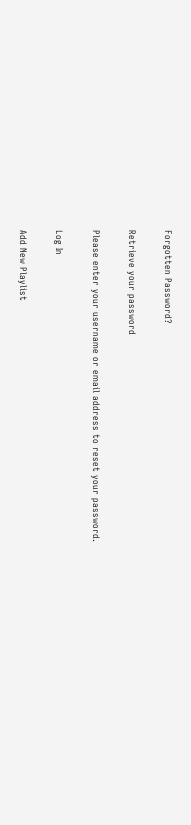Forgotten Password?

Retrieve your password

Please enter your username or email address to reset your password.

Log In

Add New Playlist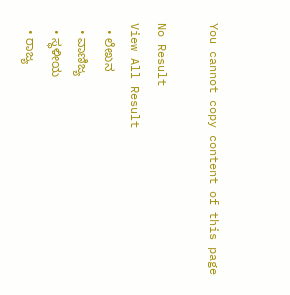You cannot copy content of this page

No Result
View All Result
  • ಲೇಖನ
  • ವಾಣಿಜ್ಯ
  • ಸ್ಥಳೀಯ
  • ರಾಜ್ಯ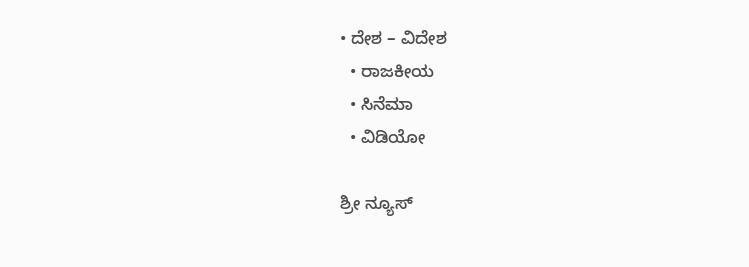• ದೇಶ – ವಿದೇಶ
  • ರಾಜಕೀಯ
  • ಸಿನೆಮಾ
  • ವಿಡಿಯೋ

ಶ್ರೀ ನ್ಯೂಸ್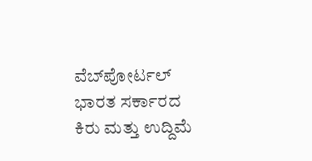ವೆಬ್‌ಪೋರ್ಟಲ್ ಭಾರತ ಸರ್ಕಾರದ ಕಿರು ಮತ್ತು ಉದ್ದಿಮೆ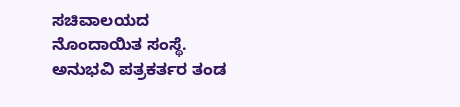ಸಚಿವಾಲಯದ ನೊಂದಾಯಿತ ಸಂಸ್ಥೆ. ಅನುಭವಿ ಪತ್ರಕರ್ತರ ತಂಡ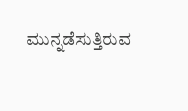ಮುನ್ನಡೆಸುತ್ತಿರುವ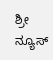ಶ್ರೀ ನ್ಯೂಸ್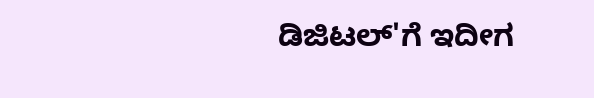ಡಿಜಿಟಲ್'ಗೆ ಇದೀಗ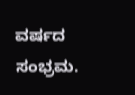ವರ್ಷದ ಸಂಭ್ರಮ.